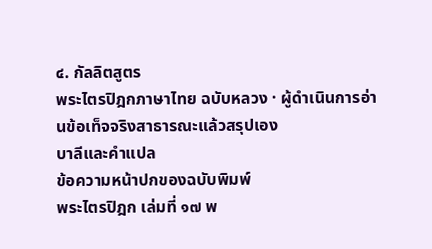๔. กัลลิตสูตร
พระไตรปิฎกภาษาไทย ฉบับหลวง · ผู้ดำเนินการอ่านข้อเท็จจริงสาธารณะแล้วสรุปเอง
บาลีและคำแปล
ข้อความหน้าปกของฉบับพิมพ์
พระไตรปิฎก เล่มที่ ๑๗ พ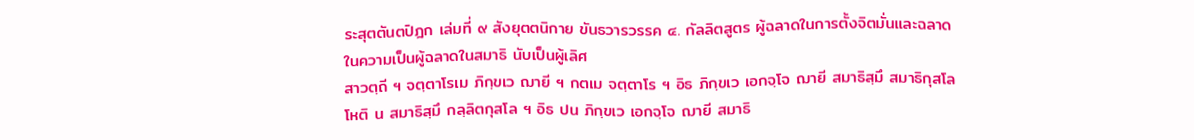ระสุตตันตปิฎก เล่มที่ ๙ สังยุตตนิกาย ขันธวารวรรค ๔. กัลลิตสูตร ผู้ฉลาดในการตั้งจิตมั่นและฉลาดในความเป็นผู้ฉลาดในสมาธิ นับเป็นผู้เลิศ
สาวตฺถี ฯ จตฺตาโรเม ภิกฺขเว ฌายี ฯ กตเม จตฺตาโร ฯ อิธ ภิกฺขเว เอกจฺโจ ฌายี สมาธิสฺมึ สมาธิกุสโล โหติ น สมาธิสฺมึ กลฺลิตกุสโล ฯ อิธ ปน ภิกฺขเว เอกจฺโจ ฌายี สมาธิ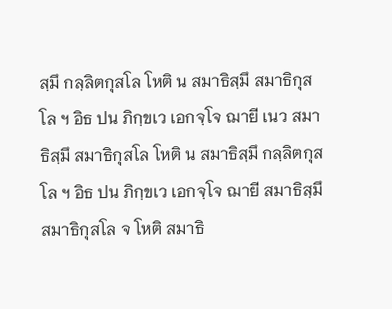สฺมึ กลฺลิตกุสโล โหติ น สมาธิสฺมึ สมาธิกุสโล ฯ อิธ ปน ภิกฺขเว เอกจฺโจ ฌายี เนว สมาธิสฺมึ สมาธิกุสโล โหติ น สมาธิสฺมึ กลฺลิตกุสโล ฯ อิธ ปน ภิกฺขเว เอกจฺโจ ฌายี สมาธิสฺมึ สมาธิกุสโล จ โหติ สมาธิ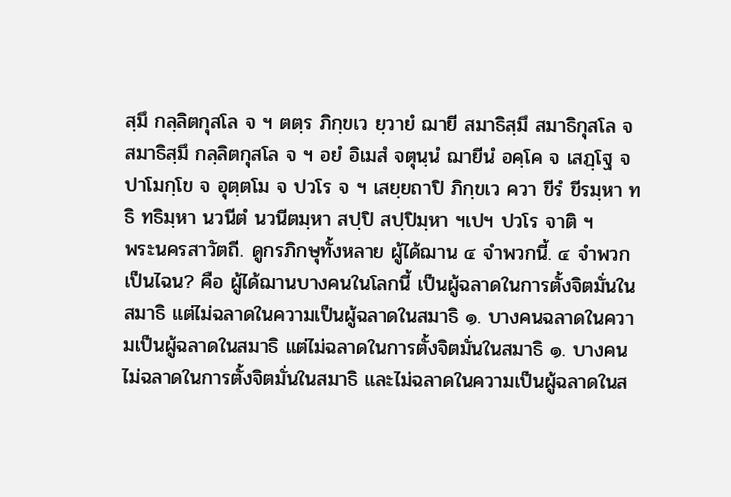สฺมึ กลฺลิตกุสโล จ ฯ ตตฺร ภิกฺขเว ยฺวายํ ฌายี สมาธิสฺมึ สมาธิกุสโล จ สมาธิสฺมึ กลฺลิตกุสโล จ ฯ อยํ อิเมสํ จตุนฺนํ ฌายีนํ อคฺโค จ เสฏฺโฐ จ ปาโมกฺโข จ อุตฺตโม จ ปวโร จ ฯ เสยฺยถาปิ ภิกฺขเว ควา ขีรํ ขีรมฺหา ทธิ ทธิมฺหา นวนีตํ นวนีตมฺหา สปฺปิ สปฺปิมฺหา ฯเปฯ ปวโร จาติ ฯ
พระนครสาวัตถี. ดูกรภิกษุทั้งหลาย ผู้ได้ฌาน ๔ จำพวกนี้. ๔ จำพวกเป็นไฉน? คือ ผู้ได้ฌานบางคนในโลกนี้ เป็นผู้ฉลาดในการตั้งจิตมั่นในสมาธิ แต่ไม่ฉลาดในความเป็นผู้ฉลาดในสมาธิ ๑. บางคนฉลาดในความเป็นผู้ฉลาดในสมาธิ แต่ไม่ฉลาดในการตั้งจิตมั่นในสมาธิ ๑. บางคนไม่ฉลาดในการตั้งจิตมั่นในสมาธิ และไม่ฉลาดในความเป็นผู้ฉลาดในส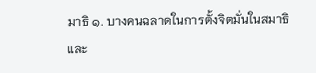มาธิ ๑. บางคนฉลาดในการตั้งจิตมั่นในสมาธิ และ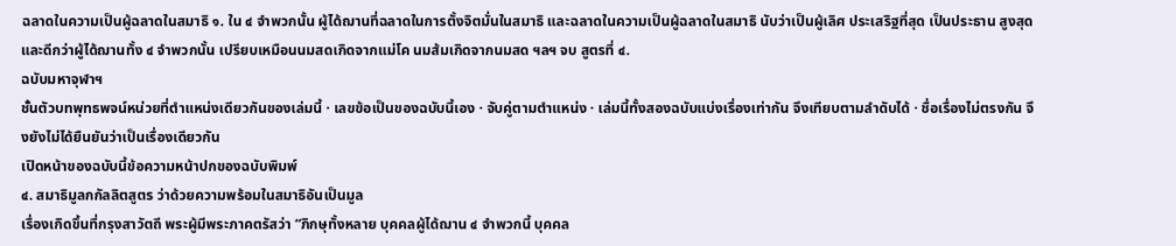ฉลาดในความเป็นผู้ฉลาดในสมาธิ ๑. ใน ๔ จำพวกนั้น ผู้ได้ฌานที่ฉลาดในการตั้งจิตมั่นในสมาธิ และฉลาดในความเป็นผู้ฉลาดในสมาธิ นับว่าเป็นผู้เลิศ ประเสริฐที่สุด เป็นประธาน สูงสุด และดีกว่าผู้ได้ฌานทั้ง ๔ จำพวกนั้น เปรียบเหมือนนมสดเกิดจากแม่โค นมส้มเกิดจากนมสด ฯลฯ จบ สูตรที่ ๔.
ฉบับมหาจุฬาฯ
ชั้นตัวบทพุทธพจน์หน่วยที่ตำแหน่งเดียวกันของเล่มนี้ · เลขข้อเป็นของฉบับนี้เอง · จับคู่ตามตำแหน่ง · เล่มนี้ทั้งสองฉบับแบ่งเรื่องเท่ากัน จึงเทียบตามลำดับได้ · ชื่อเรื่องไม่ตรงกัน จึงยังไม่ได้ยืนยันว่าเป็นเรื่องเดียวกัน
เปิดหน้าของฉบับนี้ข้อความหน้าปกของฉบับพิมพ์
๔. สมาธิมูลกกัลลิตสูตร ว่าด้วยความพร้อมในสมาธิอันเป็นมูล
เรื่องเกิดขึ้นที่กรุงสาวัตถี พระผู้มีพระภาคตรัสว่า “ภิกษุทั้งหลาย บุคคลผู้ได้ฌาน ๔ จำพวกนี้ บุคคล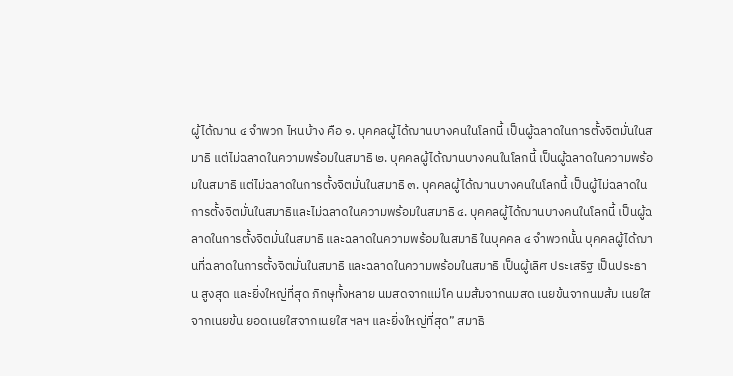ผู้ได้ฌาน ๔ จำพวก ไหนบ้าง คือ ๑. บุคคลผู้ได้ฌานบางคนในโลกนี้ เป็นผู้ฉลาดในการตั้งจิตมั่นในสมาธิ แต่ไม่ฉลาดในความพร้อมในสมาธิ ๒. บุคคลผู้ได้ฌานบางคนในโลกนี้ เป็นผู้ฉลาดในความพร้อมในสมาธิ แต่ไม่ฉลาดในการตั้งจิตมั่นในสมาธิ ๓. บุคคลผู้ได้ฌานบางคนในโลกนี้ เป็นผู้ไม่ฉลาดในการตั้งจิตมั่นในสมาธิและไม่ฉลาดในความพร้อมในสมาธิ ๔. บุคคลผู้ได้ฌานบางคนในโลกนี้ เป็นผู้ฉลาดในการตั้งจิตมั่นในสมาธิ และฉลาดในความพร้อมในสมาธิ ในบุคคล ๔ จำพวกนั้น บุคคลผู้ได้ฌานที่ฉลาดในการตั้งจิตมั่นในสมาธิ และฉลาดในความพร้อมในสมาธิ เป็นผู้เลิศ ประเสริฐ เป็นประธาน สูงสุด และยิ่งใหญ่ที่สุด ภิกษุทั้งหลาย นมสดจากแม่โค นมส้มจากนมสด เนยข้นจากนมส้ม เนยใสจากเนยข้น ยอดเนยใสจากเนยใส ฯลฯ และยิ่งใหญ่ที่สุด” สมาธิ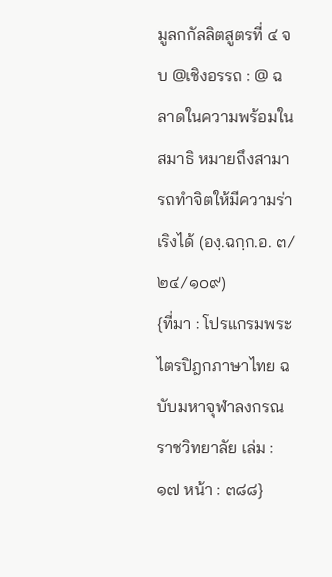มูลกกัลลิตสูตรที่ ๔ จบ @เชิงอรรถ : @ ฉลาดในความพร้อมในสมาธิ หมายถึงสามารถทำจิตให้มีความร่าเริงได้ (องฺ.ฉกฺก.อ. ๓/๒๔/๑๐๙)
{ที่มา : โปรแกรมพระไตรปิฎกภาษาไทย ฉบับมหาจุฬาลงกรณราชวิทยาลัย เล่ม : ๑๗ หน้า : ๓๘๘}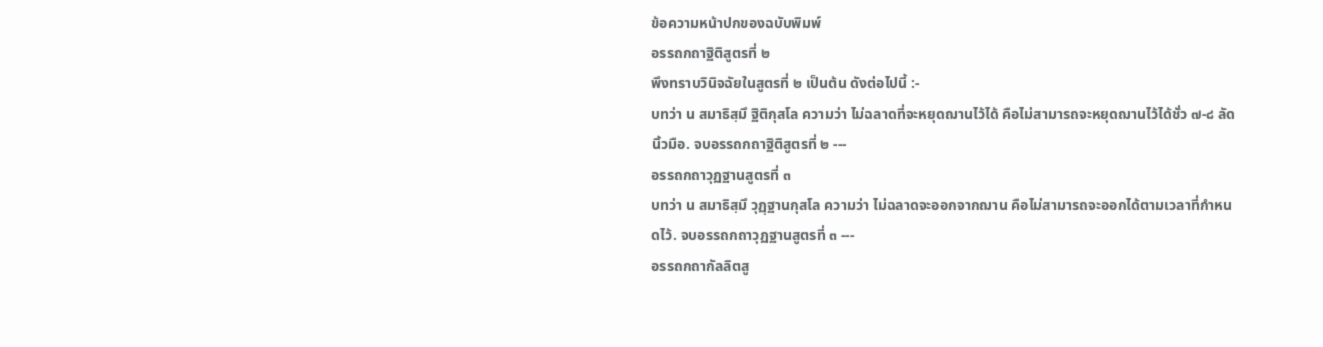ข้อความหน้าปกของฉบับพิมพ์
อรรถกถาฐิติสูตรที่ ๒
พึงทราบวินิจฉัยในสูตรที่ ๒ เป็นต้น ดังต่อไปนี้ :-
บทว่า น สมาธิสฺมึ ฐิติกุสโล ความว่า ไม่ฉลาดที่จะหยุดฌานไว้ได้ คือไม่สามารถจะหยุดฌานไว้ได้ชั่ว ๗-๘ ลัดนิ้วมือ. จบอรรถกถาฐิติสูตรที่ ๒ ---
อรรถกถาวุฏฐานสูตรที่ ๓
บทว่า น สมาธิสฺมึ วุฏฺฐานกุสโล ความว่า ไม่ฉลาดจะออกจากฌาน คือไม่สามารถจะออกได้ตามเวลาที่กำหนดไว้. จบอรรถกถาวุฏฐานสูตรที่ ๓ ---
อรรถกถากัลลิตสู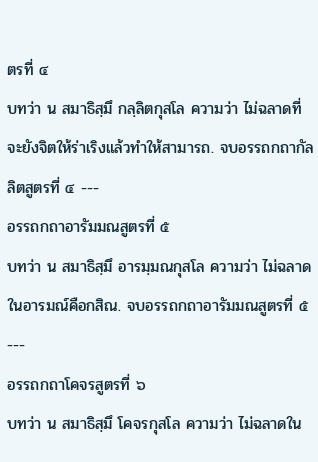ตรที่ ๔
บทว่า น สมาธิสฺมึ กลฺลิตกุสโล ความว่า ไม่ฉลาดที่จะยังจิตให้ร่าเริงแล้วทำให้สามารถ. จบอรรถกถากัลลิตสูตรที่ ๔ ---
อรรถกถาอารัมมณสูตรที่ ๕
บทว่า น สมาธิสฺมึ อารมฺมณกุสโล ความว่า ไม่ฉลาดในอารมณ์คือกสิณ. จบอรรถกถาอารัมมณสูตรที่ ๕ ---
อรรถกถาโคจรสูตรที่ ๖
บทว่า น สมาธิสฺมึ โคจรกุสโล ความว่า ไม่ฉลาดใน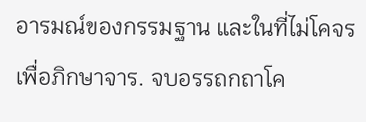อารมณ์ของกรรมฐาน และในที่ไม่โคจรเพื่อภิกษาจาร. จบอรรถกถาโค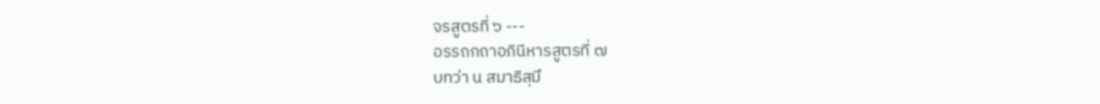จรสูตรที่ ๖ ---
อรรถกถาอภินีหารสูตรที่ ๗
บทว่า น สมาธิสฺมึ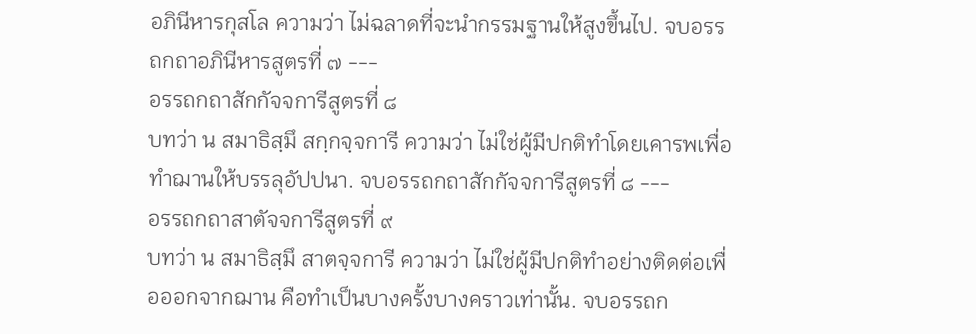อภินีหารกุสโล ความว่า ไม่ฉลาดที่จะนำกรรมฐานให้สูงขึ้นไป. จบอรรถกถาอภินีหารสูตรที่ ๗ ---
อรรถกถาสักกัจจการีสูตรที่ ๘
บทว่า น สมาธิสฺมึ สกฺกจฺจการี ความว่า ไม่ใช่ผู้มีปกติทำโดยเคารพเพื่อทำฌานให้บรรลุอัปปนา. จบอรรถกถาสักกัจจการีสูตรที่ ๘ ---
อรรถกถาสาตัจจการีสูตรที่ ๙
บทว่า น สมาธิสฺมึ สาตจฺจการี ความว่า ไม่ใช่ผู้มีปกติทำอย่างติดต่อเพื่อออกจากฌาน คือทำเป็นบางครั้งบางคราวเท่านั้น. จบอรรถก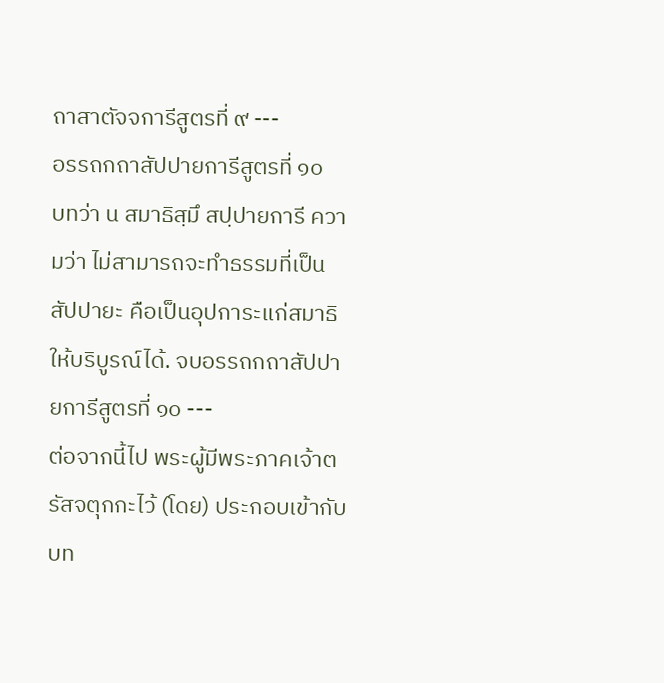ถาสาตัจจการีสูตรที่ ๙ ---
อรรถกถาสัปปายการีสูตรที่ ๑๐
บทว่า น สมาธิสฺมึ สปฺปายการี ความว่า ไม่สามารถจะทำธรรมที่เป็นสัปปายะ คือเป็นอุปการะแก่สมาธิให้บริบูรณ์ได้. จบอรรถกถาสัปปายการีสูตรที่ ๑๐ ---
ต่อจากนี้ไป พระผู้มีพระภาคเจ้าตรัสจตุกกะไว้ (โดย) ประกอบเข้ากับบท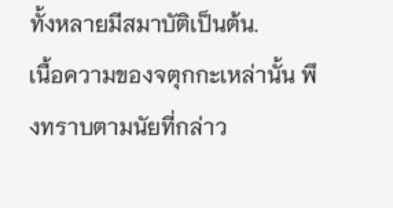ทั้งหลายมีสมาบัติเป็นต้น.
เนื้อความของจตุกกะเหล่านั้น พึงทราบตามนัยที่กล่าว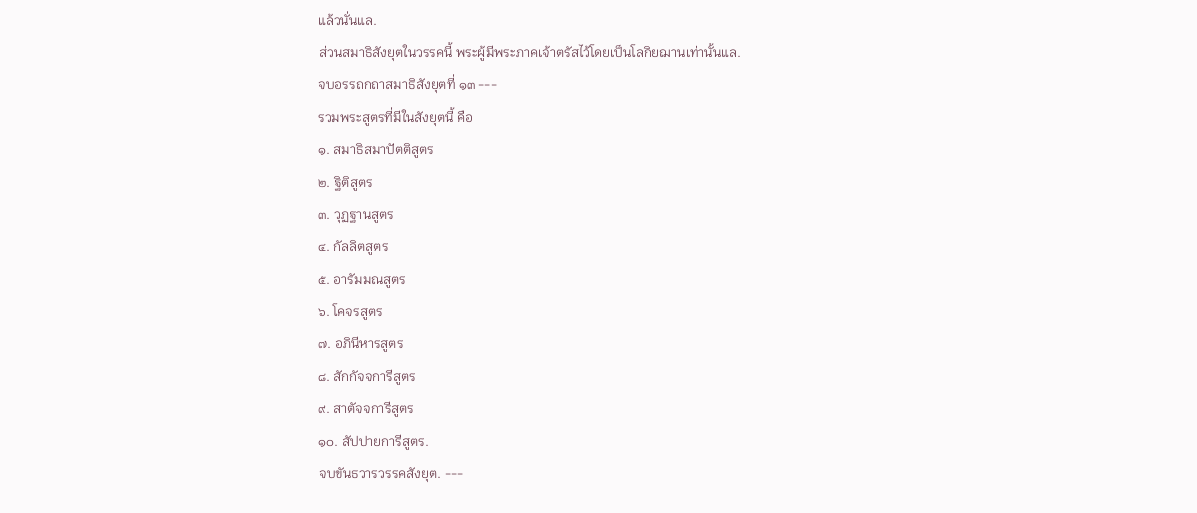แล้วนั่นแล.
ส่วนสมาธิสังยุตในวรรคนี้ พระผู้มีพระภาคเจ้าตรัสไว้โดยเป็นโลกิยฌานเท่านั้นแล.
จบอรรถกถาสมาธิสังยุตที่ ๑๓ ---
รวมพระสูตรที่มีในสังยุตนี้ คือ
๑. สมาธิสมาปัตติสูตร
๒. ฐิติสูตร
๓. วุฏฐานสูตร
๔. กัลลิตสูตร
๕. อารัมมณสูตร
๖. โคจรสูตร
๗. อภินีหารสูตร
๘. สักกัจจการีสูตร
๙. สาตัจจการีสูตร
๑๐. สัปปายการีสูตร.
จบขันธวารวรรคสังยุต. ---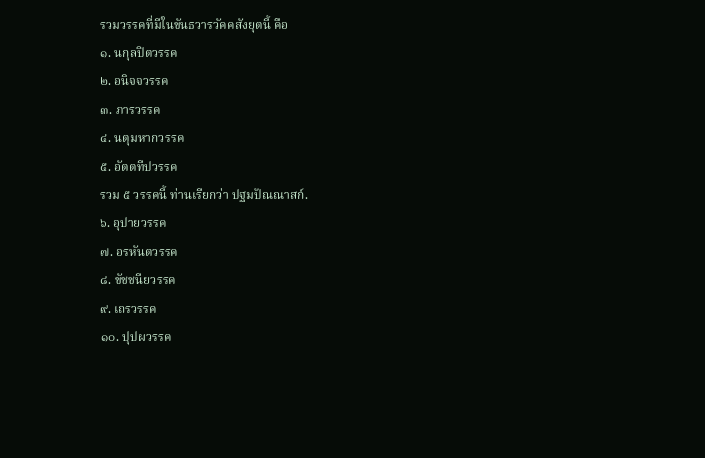รวมวรรคที่มีในขันธวารวัคคสังยุตนี้ คือ
๑. นกุลปิตวรรค
๒. อนิจจวรรค
๓. ภารวรรค
๔. นตุมหากวรรค
๕. อัตตทีปวรรค
รวม ๕ วรรคนี้ ท่านเรียกว่า ปฐมปัณณาสก์.
๖. อุปายวรรค
๗. อรหันตวรรค
๘. ขัชชนียวรรค
๙. เถรวรรค
๑๐. ปุปผวรรค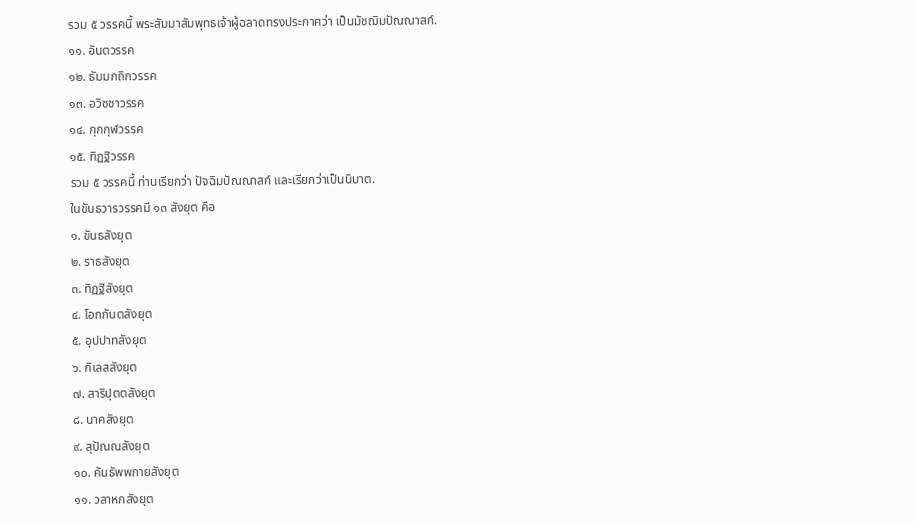รวม ๕ วรรคนี้ พระสัมมาสัมพุทธเจ้าผู้ฉลาดทรงประกาศว่า เป็นมัชฌิมปัณณาสก์.
๑๑. อันตวรรค
๑๒. ธัมมกถิกวรรค
๑๓. อวิชชาวรรค
๑๔. กุกกุฬวรรค
๑๕. ทิฏฐิวรรค
รวม ๕ วรรคนี้ ท่านเรียกว่า ปัจฉิมปัณณาสก์ และเรียกว่าเป็นนิบาต.
ในขันธวารวรรคมี ๑๓ สังยุต คือ
๑. ขันธสังยุต
๒. ราธสังยุต
๓. ทิฏฐิสังยุต
๔. โอกกันตสังยุต
๕. อุปปาทสังยุต
๖. กิเลสสังยุต
๗. สาริปุตตสังยุต
๘. นาคสังยุต
๙. สุปัณณสังยุต
๑๐. คันธัพพกายสังยุต
๑๑. วลาหกสังยุต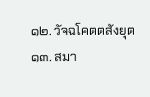๑๒. วัจฉโคตตสังยุต
๑๓. สมา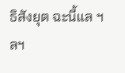ธิสังยุต ฉะนี้แล ฯลฯ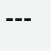---